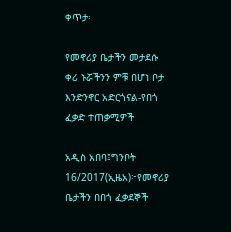ቀጥታ፡

የመኖሪያ ቤታችን መታደሱ ቀሪ ኑሯችንን ምቹ በሆነ ቦታ እንድንኖር አድርጎናል-የበጎ ፈቃድ ተጠቃሚዎች

አዲስ አበባ፤ግንቦት 16/2017(ኢዜአ)፦የመኖሪያ ቤታችን በበጎ ፈቃደኞች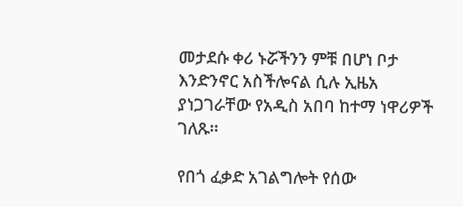መታደሱ ቀሪ ኑሯችንን ምቹ በሆነ ቦታ እንድንኖር አስችሎናል ሲሉ ኢዜአ ያነጋገራቸው የአዲስ አበባ ከተማ ነዋሪዎች ገለጹ።

የበጎ ፈቃድ አገልግሎት የሰው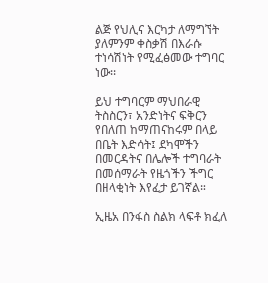ልጅ የህሊና እርካታ ለማግኘት ያለምንም ቀስቃሽ በእራሱ ተነሳሽነት የሚፈፅመው ተግባር ነው፡፡

ይህ ተግባርም ማህበራዊ ትስስርን፣ አንድነትና ፍቅርን የበለጠ ከማጠናከሩም በላይ በቤት እድሳት፤ ደካሞችን በመርዳትና በሌሎች ተግባራት በመሰማራት የዜጎችን ችግር በዘላቂነት እየፈታ ይገኛል።

ኢዜአ በንፋስ ስልክ ላፍቶ ክፈለ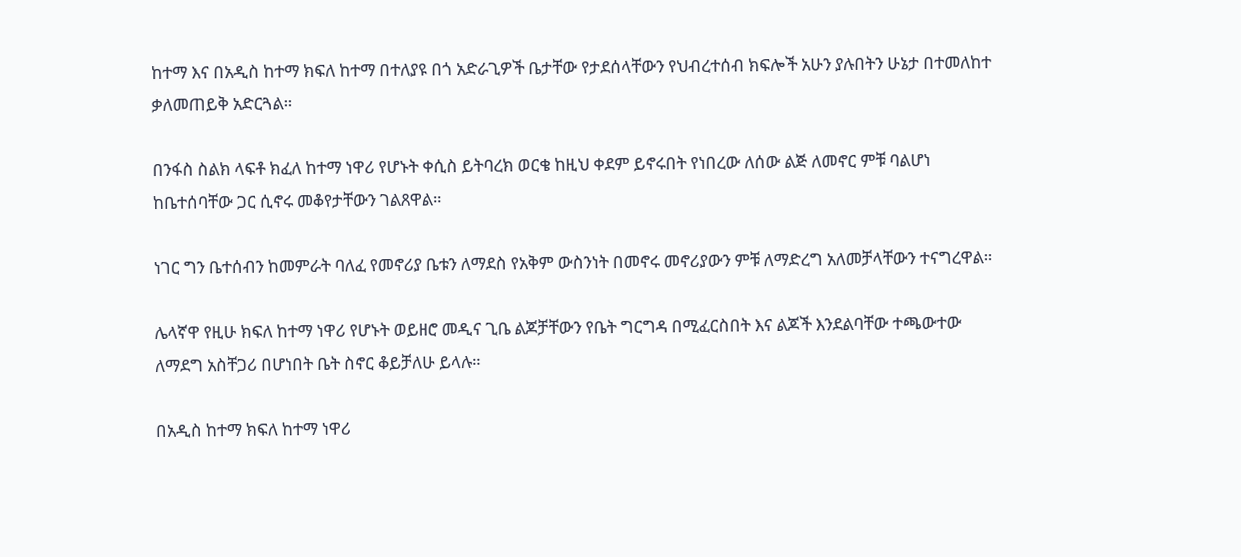ከተማ እና በአዲስ ከተማ ክፍለ ከተማ በተለያዩ በጎ አድራጊዎች ቤታቸው የታደሰላቸውን የህብረተሰብ ክፍሎች አሁን ያሉበትን ሁኔታ በተመለከተ ቃለመጠይቅ አድርጓል።

በንፋስ ስልክ ላፍቶ ክፈለ ከተማ ነዋሪ የሆኑት ቀሲስ ይትባረክ ወርቄ ከዚህ ቀደም ይኖሩበት የነበረው ለሰው ልጅ ለመኖር ምቹ ባልሆነ ከቤተሰባቸው ጋር ሲኖሩ መቆየታቸውን ገልጸዋል።

ነገር ግን ቤተሰብን ከመምራት ባለፈ የመኖሪያ ቤቱን ለማደስ የአቅም ውስንነት በመኖሩ መኖሪያውን ምቹ ለማድረግ አለመቻላቸውን ተናግረዋል።

ሌላኛዋ የዚሁ ክፍለ ከተማ ነዋሪ የሆኑት ወይዘሮ መዲና ጊቤ ልጆቻቸውን የቤት ግርግዳ በሚፈርስበት እና ልጆች እንደልባቸው ተጫውተው ለማደግ አስቸጋሪ በሆነበት ቤት ስኖር ቆይቻለሁ ይላሉ።

በአዲስ ከተማ ክፍለ ከተማ ነዋሪ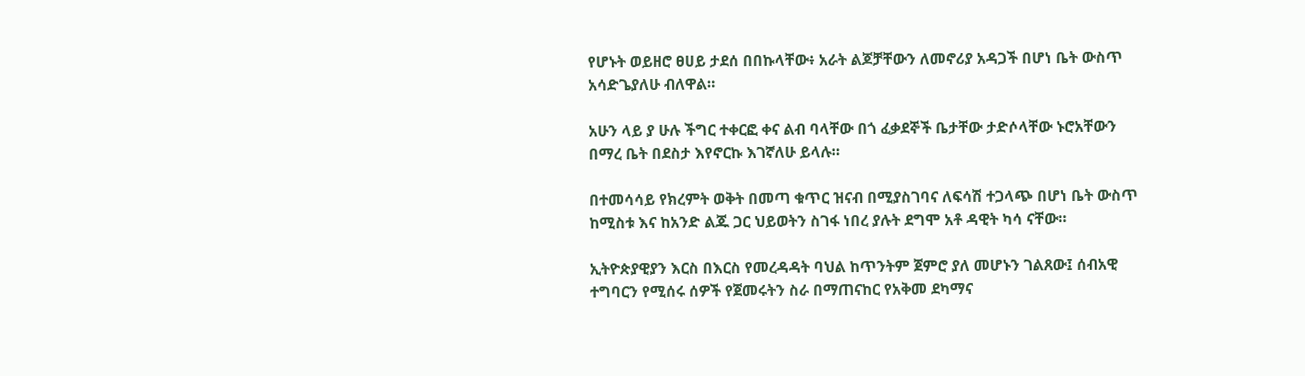የሆኑት ወይዘሮ ፀሀይ ታደሰ በበኩላቸው፥ አራት ልጆቻቸውን ለመኖሪያ አዳጋች በሆነ ቤት ውስጥ አሳድጌያለሁ ብለዋል።

አሁን ላይ ያ ሁሉ ችግር ተቀርፎ ቀና ልብ ባላቸው በጎ ፈቃደኞች ቤታቸው ታድሶላቸው ኑሮአቸውን በማረ ቤት በደስታ እየኖርኩ እገኛለሁ ይላሉ።

በተመሳሳይ የክረምት ወቅት በመጣ ቁጥር ዝናብ በሚያስገባና ለፍሳሽ ተጋላጭ በሆነ ቤት ውስጥ ከሚስቱ እና ከአንድ ልጁ ጋር ህይወትን ስገፋ ነበረ ያሉት ደግሞ አቶ ዳዊት ካሳ ናቸው።

ኢትዮጵያዊያን እርስ በእርስ የመረዳዳት ባህል ከጥንትም ጀምሮ ያለ መሆኑን ገልጸው፤ ሰብአዊ ተግባርን የሚሰሩ ሰዎች የጀመሩትን ስራ በማጠናከር የአቅመ ደካማና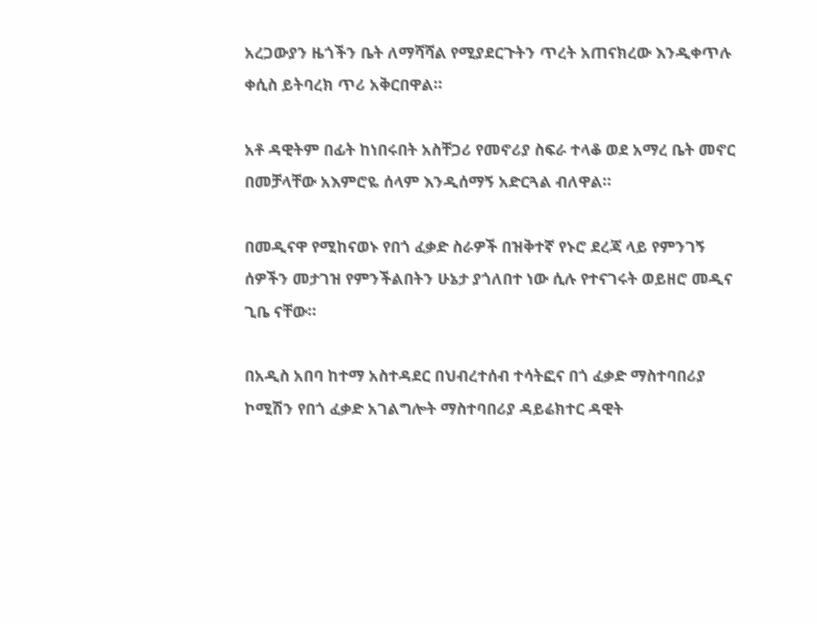አረጋውያን ዜጎችን ቤት ለማሻሻል የሚያደርጉትን ጥረት አጠናክረው እንዲቀጥሉ ቀሲስ ይትባረክ ጥሪ አቅርበዋል።

አቶ ዳዊትም በፊት ከነበሩበት አስቸጋሪ የመኖሪያ ስፍራ ተላቆ ወደ አማረ ቤት መኖር በመቻላቸው አእምሮዬ ሰላም እንዲሰማኝ አድርጓል ብለዋል።

በመዲናዋ የሚከናወኑ የበጎ ፈቃድ ስራዎች በዝቅተኛ የኑሮ ደረጃ ላይ የምንገኝ ሰዎችን መታገዝ የምንችልበትን ሁኔታ ያጎለበተ ነው ሲሉ የተናገሩት ወይዘሮ መዲና ጊቤ ናቸው።

በአዲስ አበባ ከተማ አስተዳደር በህብረተሰብ ተሳትፎና በጎ ፈቃድ ማስተባበሪያ ኮሚሽን የበጎ ፈቃድ አገልግሎት ማስተባበሪያ ዳይሬክተር ዳዊት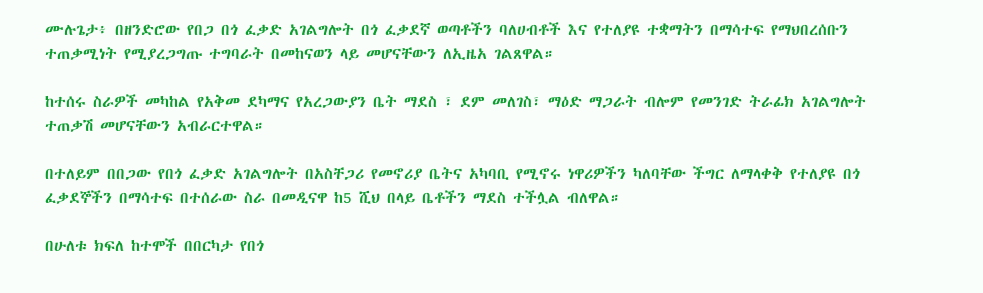ሙሉጌታ፥ በዘንድሮው የበጋ በጎ ፈቃድ አገልግሎት በጎ ፈቃደኛ ወጣቶችን ባለሀብቶች እና የተለያዩ ተቋማትን በማሳተፍ የማህበረሰቡን ተጠቃሚነት የሚያረጋግጡ ተግባራት በመከናወን ላይ መሆናቸውን ለኢዜአ ገልጸዋል።

ከተሰሩ ስራዎች መካከል የአቅመ ደካማና የአረጋውያን ቤት ማደስ ፣ ደም መለገስ፣ ማዕድ ማጋራት ብሎም የመንገድ ትራፊክ አገልግሎት ተጠቃሽ መሆናቸውን አብራርተዋል።

በተለይም በበጋው የበጎ ፈቃድ አገልግሎት በአስቸጋሪ የመኖሪያ ቤትና አካባቢ የሚኖሩ ነዋሪዎችን ካለባቸው ችግር ለማላቀቅ የተለያዩ በጎ ፈቃደኞችን በማሳተፍ በተሰራው ስራ በመዲናዋ ከ5 ሺህ በላይ ቤቶችን ማደስ ተችሏል ብለዋል።

በሁለቱ ክፍለ ከተሞች በበርካታ የበጎ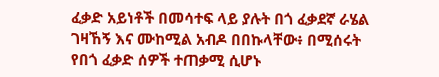ፈቃድ አይነቶች በመሳተፍ ላይ ያሉት በጎ ፈቃደኛ ራሄል ገዛኸኝ እና ሙከሚል አብዶ በበኩላቸው፥ በሚሰሩት የበጎ ፈቃድ ሰዎች ተጠቃሚ ሲሆኑ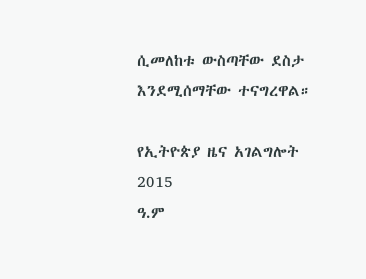ሲመለከቱ ውስጣቸው ደስታ እንደሚሰማቸው ተናግረዋል።

የኢትዮጵያ ዜና አገልግሎት
2015
ዓ.ም